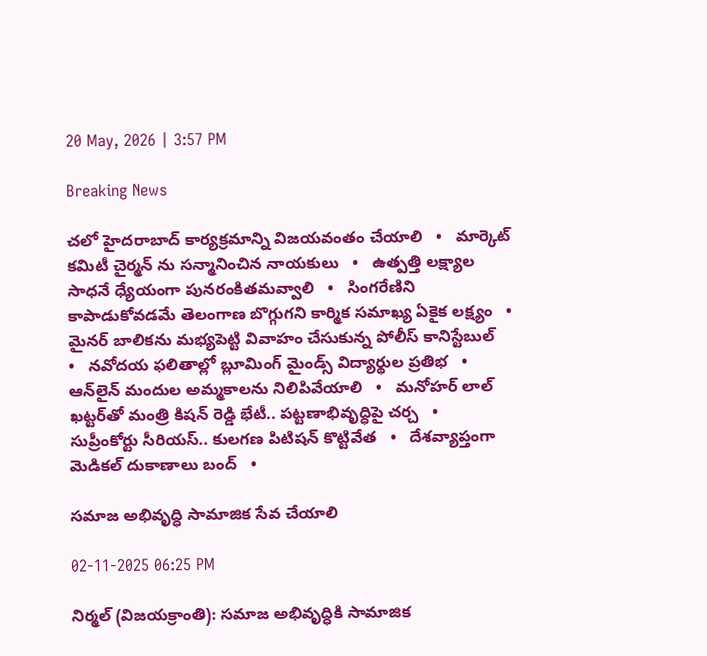20 May, 2026 | 3:57 PM

Breaking News

చలో హైదరాబాద్ కార్యక్రమాన్ని విజయవంతం చేయాలి   •   మార్కెట్ కమిటీ చైర్మన్ ను సన్మానించిన నాయకులు   •   ఉత్పత్తి లక్ష్యాల సాధనే ధ్యేయంగా పునరంకితమవ్వాలి   •   సింగరేణిని కాపాడుకోవడమే తెలంగాణ బొగ్గుగని కార్మిక సమాఖ్య ఏకైక లక్ష్యం   •   మైనర్ బాలికను మభ్యపెట్టి వివాహం చేసుకున్న పోలీస్ కానిస్టేబుల్   •   నవోదయ ఫలితాల్లో బ్లూమింగ్ మైండ్స్ విద్యార్థుల ప్రతిభ   •   ఆన్‌లైన్ మందుల అమ్మకాలను నిలిపివేయాలి   •   మనోహర్ లాల్ ఖట్టర్‌తో మంత్రి కిషన్ రెడ్డి భేటీ.. పట్టణాభివృద్ధిపై చర్చ   •   సుప్రీంకోర్టు సీరియస్.. కులగణ పిటిషన్‌ కొట్టివేత   •   దేశవ్యాప్తంగా మెడికల్ దుకాణాలు బంద్   •

సమాజ అభివృద్ధి సామాజిక సేవ చేయాలి

02-11-2025 06:25 PM

నిర్మల్ (విజయక్రాంతి): సమాజ అభివృద్ధికి సామాజిక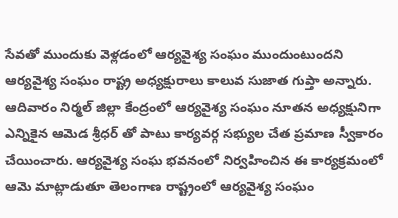సేవతో ముందుకు వెళ్లడంలో ఆర్యవైశ్య సంఘం ముందుంటుందని ఆర్యవైశ్య సంఘం రాష్ట్ర అధ్యక్షురాలు కాలువ సుజాత గుప్తా అన్నారు. ఆదివారం నిర్మల్ జిల్లా కేంద్రంలో ఆర్యవైశ్య సంఘం నూతన అధ్యక్షునిగా ఎన్నికైన ఆమెడ శ్రీధర్ తో పాటు కార్యవర్గ సభ్యుల చేత ప్రమాణ స్వీకారం చేయించారు. ఆర్యవైశ్య సంఘ భవనంలో నిర్వహించిన ఈ కార్యక్రమంలో ఆమె మాట్లాడుతూ తెలంగాణ రాష్ట్రంలో ఆర్యవైశ్య సంఘం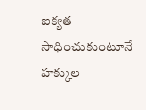ఐక్యత సాధించుకుంటూనే హక్కుల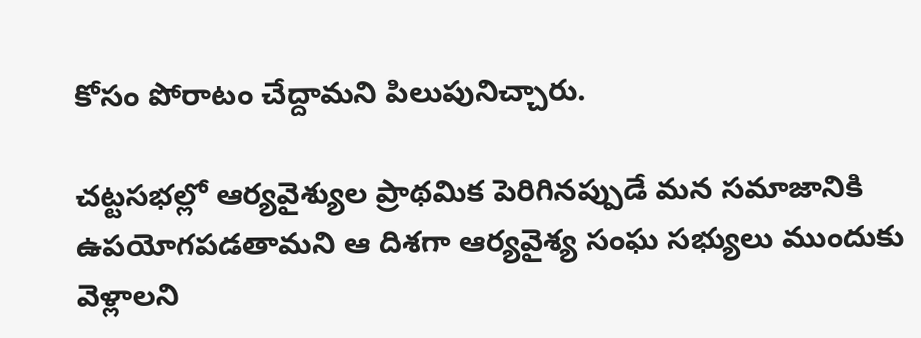కోసం పోరాటం చేద్దామని పిలుపునిచ్చారు.

చట్టసభల్లో ఆర్యవైశ్యుల ప్రాథమిక పెరిగినప్పుడే మన సమాజానికి ఉపయోగపడతామని ఆ దిశగా ఆర్యవైశ్య సంఘ సభ్యులు ముందుకు వెళ్లాలని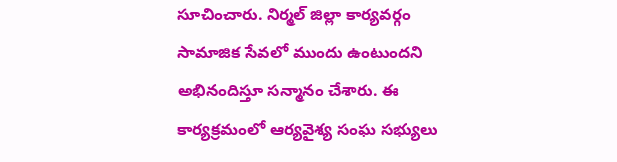సూచించారు. నిర్మల్ జిల్లా కార్యవర్గం సామాజిక సేవలో ముందు ఉంటుందని అభినందిస్తూ సన్మానం చేశారు. ఈ కార్యక్రమంలో ఆర్యవైశ్య సంఘ సభ్యులు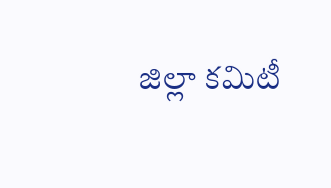జిల్లా కమిటీ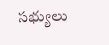సభ్యులు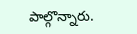పాల్గొన్నారు.